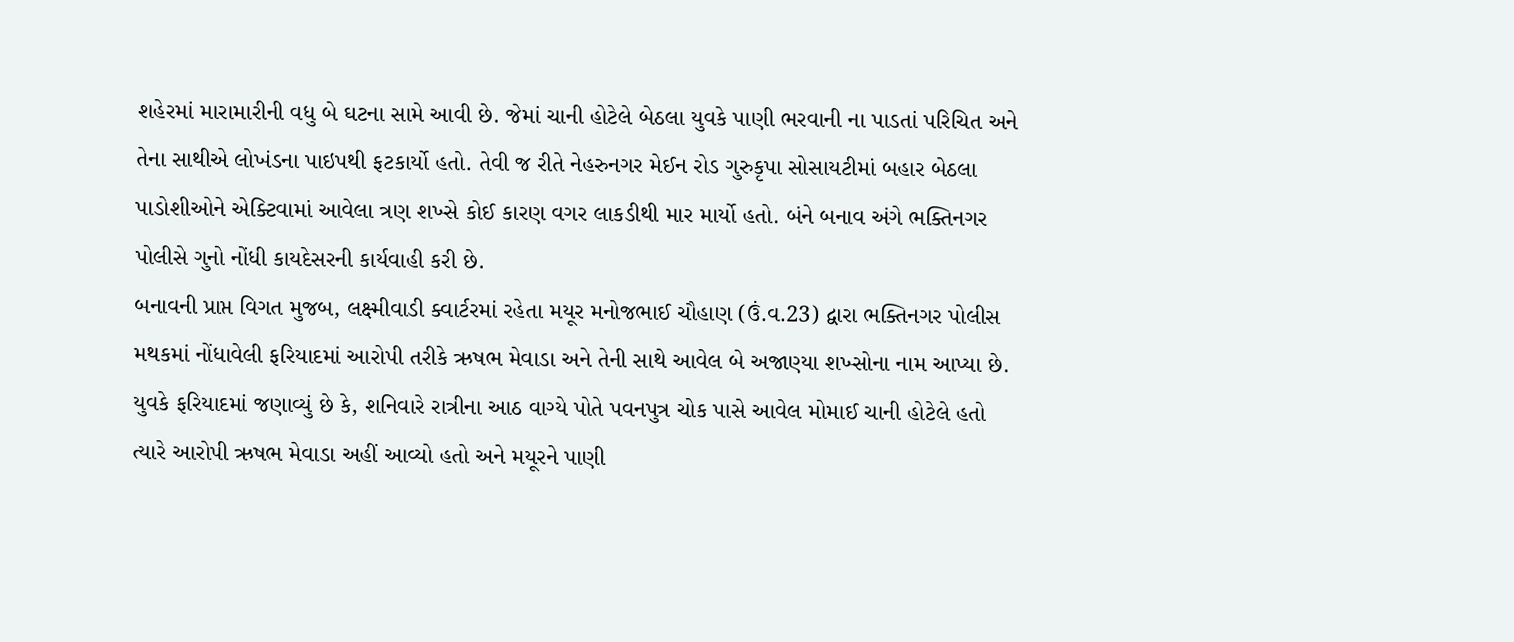શહેરમાં મારામારીની વધુ બે ઘટના સામે આવી છે. જેમાં ચાની હોટેલે બેઠલા યુવકે પાણી ભરવાની ના પાડતાં પરિચિત અને તેના સાથીએ લોખંડના પાઇપથી ફટકાર્યો હતો. તેવી જ રીતે નેહરુનગર મેઈન રોડ ગુરુકૃપા સોસાયટીમાં બહાર બેઠલા પાડોશીઓને એક્ટિવામાં આવેલા ત્રણ શખ્સે કોઈ કારણ વગર લાકડીથી માર માર્યો હતો. બંને બનાવ અંગે ભક્તિનગર પોલીસે ગુનો નોંધી કાયદેસરની કાર્યવાહી કરી છે.
બનાવની પ્રાપ્ત વિગત મુજબ, લક્ષ્મીવાડી ક્વાર્ટરમાં રહેતા મયૂર મનોજભાઈ ચૌહાણ (ઉં.વ.23) દ્વારા ભક્તિનગર પોલીસ મથકમાં નોંધાવેલી ફરિયાદમાં આરોપી તરીકે ઋષભ મેવાડા અને તેની સાથે આવેલ બે અજાણ્યા શખ્સોના નામ આપ્યા છે.
યુવકે ફરિયાદમાં જણાવ્યું છે કે, શનિવારે રાત્રીના આઠ વાગ્યે પોતે પવનપુત્ર ચોક પાસે આવેલ મોમાઈ ચાની હોટેલે હતો ત્યારે આરોપી ઋષભ મેવાડા અહીં આવ્યો હતો અને મયૂરને પાણી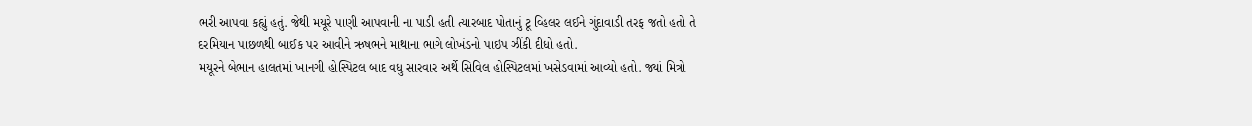ભરી આપવા કહ્યું હતું. જેથી મયૂરે પાણી આપવાની ના પાડી હતી ત્યારબાદ પોતાનું ટૂ વ્હિલર લઈને ગુંદાવાડી તરફ જતો હતો તે દરમિયાન પાછળથી બાઈક પર આવીને ઋષભને માથાના ભાગે લોખંડનો પાઇપ ઝીંકી દીધો હતો.
મયૂરને બેભાન હાલતમાં ખાનગી હોસ્પિટલ બાદ વધુ સારવાર અર્થે સિવિલ હોસ્પિટલમાં ખસેડવામાં આવ્યો હતો. જ્યાં મિત્રો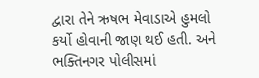દ્વારા તેને ઋષભ મેવાડાએ હુમલો કર્યો હોવાની જાણ થઈ હતી. અને ભક્તિનગર પોલીસમાં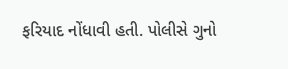ફરિયાદ નોંધાવી હતી. પોલીસે ગુનો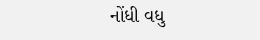નોંધી વધુ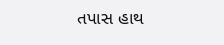તપાસ હાથ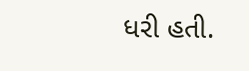ધરી હતી.